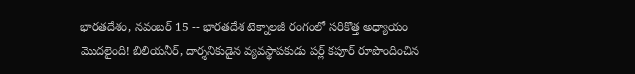భారతదేశం, నవంబర్ 15 -- భారతదేశ టెక్నాలజీ రంగంలో సరికొత్త అధ్యాయం మొదలైంది! బిలియనీర్, దార్శనికుడైన వ్యవస్థాపకుడు పర్ల్ కపూర్ రూపొందించిన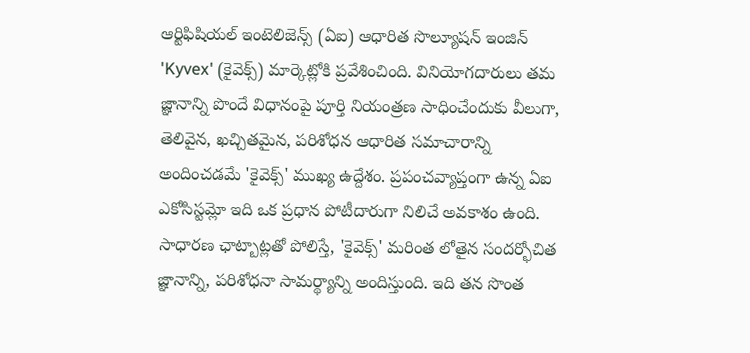ఆర్టిఫిషియల్ ఇంటెలిజెన్స్ (ఏఐ) ఆధారిత సొల్యూషన్ ఇంజిన్ 'Kyvex' (కైవెక్స్) మార్కెట్లోకి ప్రవేశించింది. వినియోగదారులు తమ జ్ఞానాన్ని పొందే విధానంపై పూర్తి నియంత్రణ సాధించేందుకు వీలుగా, తెలివైన, ఖచ్చితమైన, పరిశోధన ఆధారిత సమాచారాన్ని అందించడమే 'కైవెక్స్' ముఖ్య ఉద్దేశం. ప్రపంచవ్యాప్తంగా ఉన్న ఏఐ ఎకోసిస్టమ్లో ఇది ఒక ప్రధాన పోటీదారుగా నిలిచే అవకాశం ఉంది.
సాధారణ ఛాట్బాట్లతో పోలిస్తే, 'కైవెక్స్' మరింత లోతైన సందర్భోచిత జ్ఞానాన్ని, పరిశోధనా సామర్థ్యాన్ని అందిస్తుంది. ఇది తన సొంత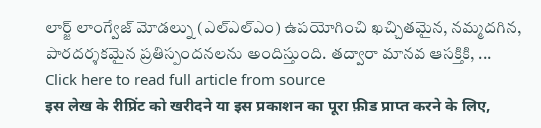లార్జ్ లాంగ్వేజ్ మోడల్ను (ఎల్ఎల్ఎం) ఉపయోగించి ఖచ్చితమైన, నమ్మదగిన, పారదర్శకమైన ప్రతిస్పందనలను అందిస్తుంది. తద్వారా మానవ ఆసక్తికి, ...
Click here to read full article from source
इस लेख के रीप्रिंट को खरीदने या इस प्रकाशन का पूरा फ़ीड प्राप्त करने के लिए,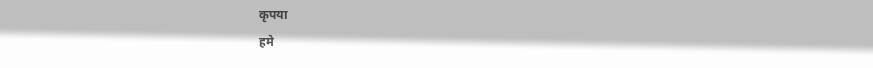कृपया
हमे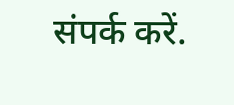संपर्क करें.